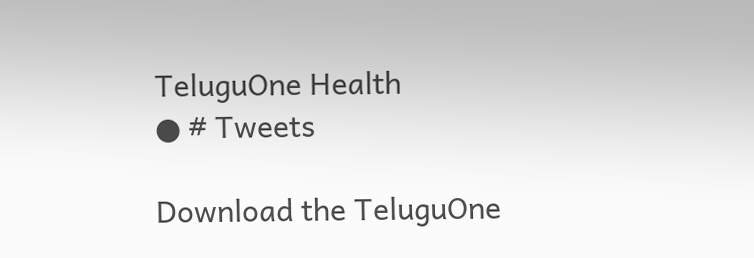TeluguOne Health
● # Tweets

Download the TeluguOne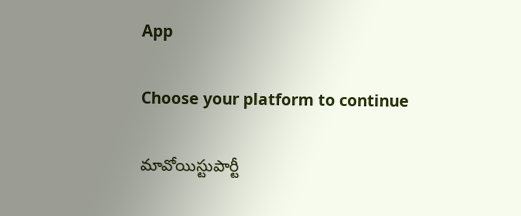App

Choose your platform to continue

మావోయిస్టుపార్టీ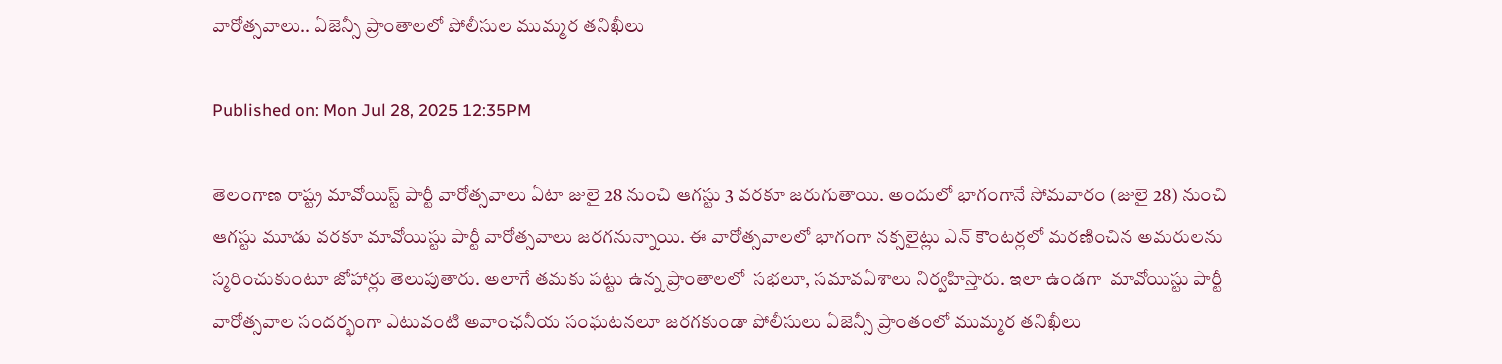వారోత్సవాలు.. ఏజెన్సీ ప్రాంతాలలో పోలీసుల ముమ్మర తనిఖీలు

Published on: Mon Jul 28, 2025 12:35PM

తెలంగాణ రాష్ట్ర మావోయిస్ట్ పార్టీ వారోత్సవాలు ఏటా జులై 28 నుంచి ఆగస్టు 3 వరకూ జరుగుతాయి. అందులో భాగంగానే సోమవారం (జులై 28) నుంచి ఆగస్టు మూడు వరకూ మావోయిస్టు పార్టీ వారోత్సవాలు జరగనున్నాయి. ఈ వారోత్సవాలలో భాగంగా నక్సలైట్లు ఎన్ కౌంటర్లలో మరణించిన అమరులను స్మరించుకుంటూ జోహార్లు తెలుపుతారు. అలాగే తమకు పట్టు ఉన్న ప్రాంతాలలో  సభలూ, సమావఏశాలు నిర్వహిస్తారు. ఇలా ఉండగా  మావోయిస్టు పార్టీ వారోత్సవాల సందర్భంగా ఎటువంటి అవాంఛనీయ సంఘటనలూ జరగకుండా పోలీసులు ఏజెన్సీ ప్రాంతంలో ముమ్మర తనిఖీలు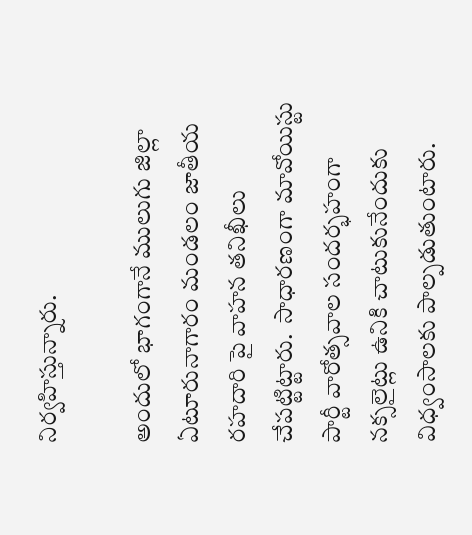నిర్వహిస్తున్నారు.

అందులో భాగంగానే ములుగు జిల్లా ఏటూరునాగారం మండలం జాతీయ రహదారి పై వాహన తనిఖీలు చేపట్టిట్టారు.  సాధారణంగా మావోయిస్టు పార్టీ వారోత్సవాల సందర్భహంగా నక్సలైట్లు ఉనికి చాటుకునేందుకు విధ్వంసాలకు పాల్పడుతుంటారు.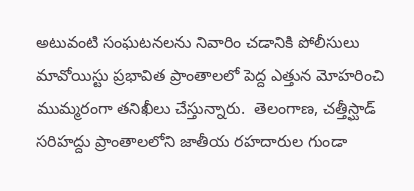అటువంటి సంఘటనలను నివారిం చడానికి పోలీసులు మావోయిస్టు ప్రభావిత ప్రాంతాలలో పెద్ద ఎత్తున మోహరించి ముమ్మరంగా తనిఖీలు చేస్తున్నారు.  తెలంగాణ, చత్తీస్ఘాడ్ సరిహద్దు ప్రాంతాలలోని జాతీయ రహదారుల గుండా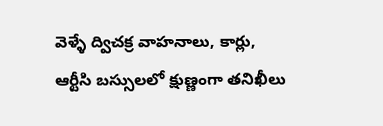వెళ్ళే ద్విచక్ర వాహనాలు, కార్లు, ఆర్టీసి బస్సులలో క్షుణ్ణంగా తనిఖీలు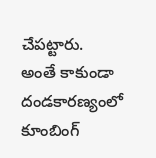చేపట్టారు.
అంతే కాకుండా దండకారణ్యంలో కూంబింగ్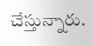చేస్తున్నారు.